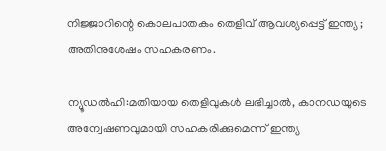നിജ്ജാറിന്റെ കൊലപാതകം തെളിവ് ആവശ്യപ്പെട്ട് ഇന്ത്യ ; അതിനുശേഷം സഹകരണം.

ന്യൂഡൽഹി:മതിയായ തെളിവുകള്‍ ലഭിച്ചാല്‍, കാനഡയുടെ അന്വേഷണവുമായി സഹകരിക്കുമെന്ന് ഇന്ത്യ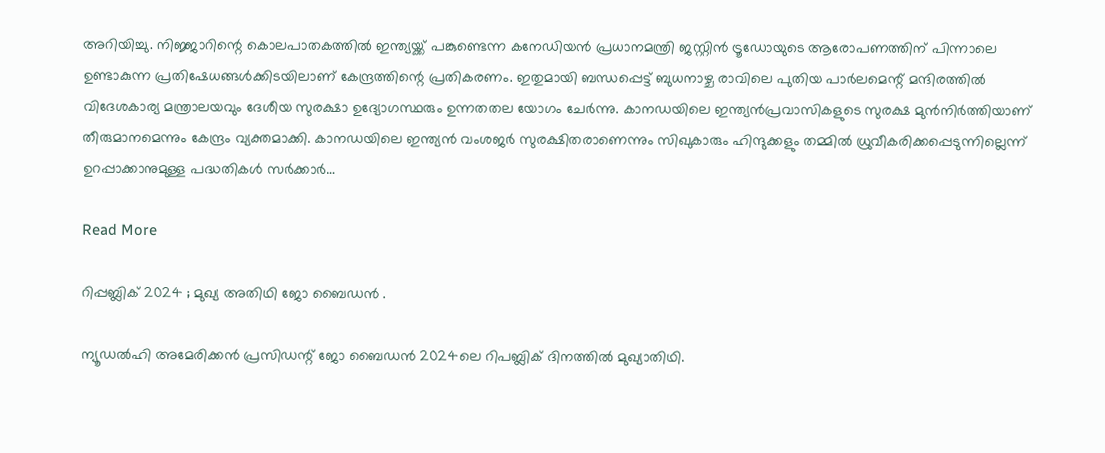അറിയിച്ചു. നിജ്ജാറിന്റെ കൊലപാതകത്തില്‍ ഇന്ത്യയ്ക്ക് പങ്കുണ്ടെന്ന കനേഡിയൻ പ്രധാനമന്ത്രി ജസ്റ്റിൻ ട്രൂഡോയുടെ ആരോപണത്തിന് പിന്നാലെ ഉണ്ടാകുന്ന പ്രതിഷേധങ്ങള്‍ക്കിടയിലാണ് കേന്ദ്രത്തിന്റെ പ്രതികരണം. ഇതുമായി ബന്ധപ്പെട്ട് ബുധനാഴ്ച രാവിലെ പുതിയ പാര്‍ലമെന്റ് മന്ദിരത്തില്‍ വിദേശകാര്യ മന്ത്രാലയവും ദേശീയ സുരക്ഷാ ഉദ്യോഗസ്ഥരും ഉന്നതതല യോഗം ചേര്‍ന്നു. കാനഡയിലെ ഇന്ത്യൻപ്രവാസികളുടെ സുരക്ഷ മുൻനിര്‍ത്തിയാണ് തീരുമാനമെന്നും കേന്ദ്രം വ്യക്തമാക്കി. കാനഡയിലെ ഇന്ത്യൻ വംശജര്‍ സുരക്ഷിതരാണെന്നും സിഖുകാരും ഹിന്ദുക്കളും തമ്മില്‍ ധ്രുവീകരിക്കപ്പെടുന്നില്ലെന്ന് ഉറപ്പാക്കാനുമുള്ള പദ്ധതികള്‍ സര്‍ക്കാര്‍…

Read More

റിപ്പബ്ലിക് 2024 ; മുഖ്യ അതിഥി ജോ ബൈഡൻ .

ന്യൂഡല്‍ഹി അമേരിക്കന്‍ പ്രസിഡന്റ് ജോ ബൈഡന്‍ 2024ലെ റിപബ്ലിക് ദിനത്തില്‍ മുഖ്യാതിഥി.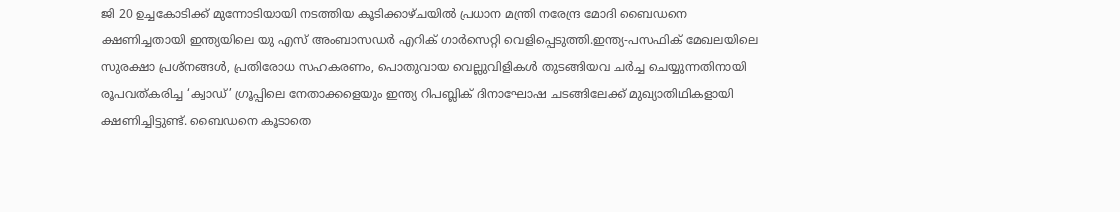ജി 20 ഉച്ചകോടിക്ക് മുന്നോടിയായി നടത്തിയ കൂടിക്കാഴ്ചയില്‍ പ്രധാന മന്ത്രി നരേന്ദ്ര മോദി ബൈഡനെ ക്ഷണിച്ചതായി ഇന്ത്യയിലെ യു എസ് അംബാസഡര്‍ എറിക് ഗാര്‍സെറ്റി വെളിപ്പെടുത്തി.ഇന്ത്യ-പസഫിക് മേഖലയിലെ സുരക്ഷാ പ്രശ്‌നങ്ങള്‍, പ്രതിരോധ സഹകരണം, പൊതുവായ വെല്ലുവിളികള്‍ തുടങ്ങിയവ ചര്‍ച്ച ചെയ്യുന്നതിനായി രൂപവത്കരിച്ച ‘ക്വാഡ്’ ഗ്രൂപ്പിലെ നേതാക്കളെയും ഇന്ത്യ റിപബ്ലിക് ദിനാഘോഷ ചടങ്ങിലേക്ക് മുഖ്യാതിഥികളായി ക്ഷണിച്ചിട്ടുണ്ട്. ബൈഡനെ കൂടാതെ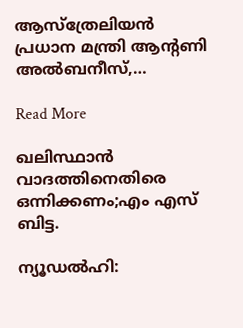ആസ്‌ത്രേലിയന്‍ പ്രധാന മന്ത്രി ആന്റണി അല്‍ബനീസ്,…

Read More

ഖലിസ്ഥാൻ വാദത്തിനെതിരെ ഒന്നിക്കണം;എം എസ് ബിട്ട.

ന്യൂഡല്‍ഹി: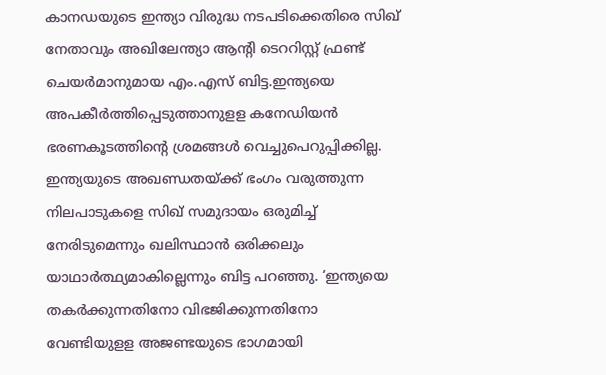കാനഡയുടെ ഇന്ത്യാ വിരുദ്ധ നടപടിക്കെതിരെ സിഖ് നേതാവും അഖിലേന്ത്യാ ആന്റി ടെററിസ്റ്റ് ഫ്രണ്ട് ചെയര്‍മാനുമായ എം.എസ് ബിട്ട.ഇന്ത്യയെ അപകീര്‍ത്തിപ്പെടുത്താനുളള കനേഡിയൻ ഭരണകൂടത്തിന്റെ ശ്രമങ്ങള്‍ വെച്ചുപെറുപ്പിക്കില്ല. ഇന്ത്യയുടെ അഖണ്ഡതയ്‌ക്ക് ഭംഗം വരുത്തുന്ന നിലപാടുകളെ സിഖ് സമുദായം ഒരുമിച്ച്‌ നേരിടുമെന്നും ഖലിസ്ഥാൻ ഒരിക്കലും യാഥാര്‍ത്ഥ്യമാകില്ലെന്നും ബിട്ട പറഞ്ഞു. ‘ഇന്ത്യയെ തകര്‍ക്കുന്നതിനോ വിഭജിക്കുന്നതിനോ വേണ്ടിയുളള അജണ്ടയുടെ ഭാഗമായി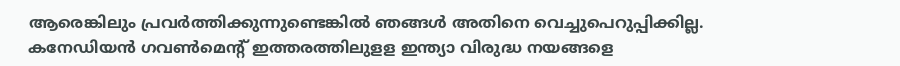ആരെങ്കിലും പ്രവര്‍ത്തിക്കുന്നുണ്ടെങ്കില്‍ ഞങ്ങള്‍ അതിനെ വെച്ചുപെറുപ്പിക്കില്ല. കനേഡിയൻ ഗവണ്‍മെന്റ് ഇത്തരത്തിലുളള ഇന്ത്യാ വിരുദ്ധ നയങ്ങളെ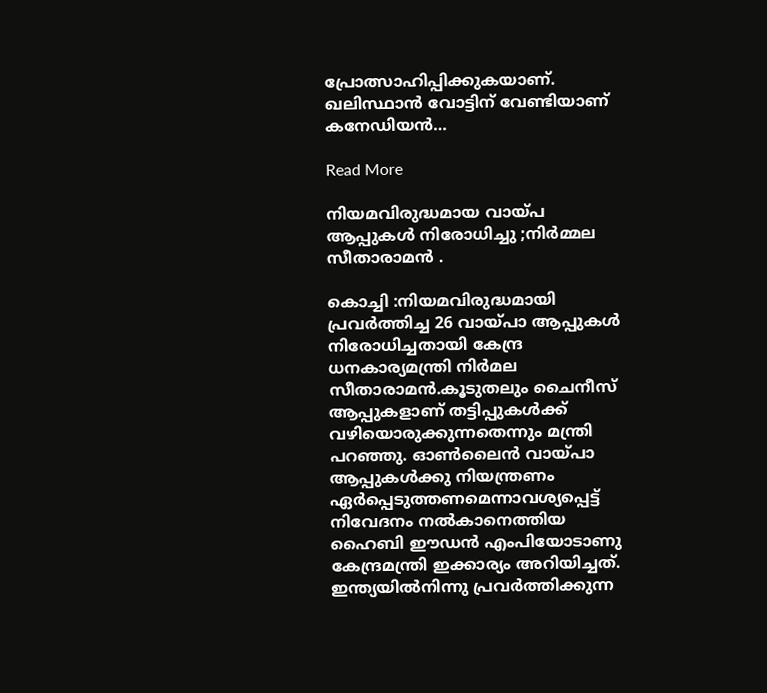പ്രോത്സാഹിപ്പിക്കുകയാണ്. ഖലിസ്ഥാൻ വോട്ടിന് വേണ്ടിയാണ് കനേഡിയൻ…

Read More

നിയമവിരുദ്ധമായ വായ്പ ആപ്പുകൾ നിരോധിച്ചു ;നിർമ്മല സീതാരാമൻ .

കൊച്ചി :നിയമവിരുദ്ധമായി പ്രവര്‍ത്തിച്ച 26 വായ്പാ ആപ്പുകള്‍ നിരോധിച്ചതായി കേന്ദ്ര ധനകാര്യമന്ത്രി നിര്‍മല സീതാരാമൻ.കൂടുതലും ചൈനീസ് ആപ്പുകളാണ് തട്ടിപ്പുകള്‍ക്ക് വഴിയൊരുക്കുന്നതെന്നും മന്ത്രി പറഞ്ഞു. ഓണ്‍ലൈൻ വായ്പാ ആപ്പുകള്‍ക്കു നിയന്ത്രണം ഏര്‍പ്പെടുത്തണമെന്നാവശ്യപ്പെട്ട് നിവേദനം നല്‍കാനെത്തിയ ഹൈബി ഈഡൻ എംപിയോടാണു കേന്ദ്രമന്ത്രി ഇക്കാര്യം അറിയിച്ചത്. ഇന്ത്യയില്‍നിന്നു പ്രവര്‍ത്തിക്കുന്ന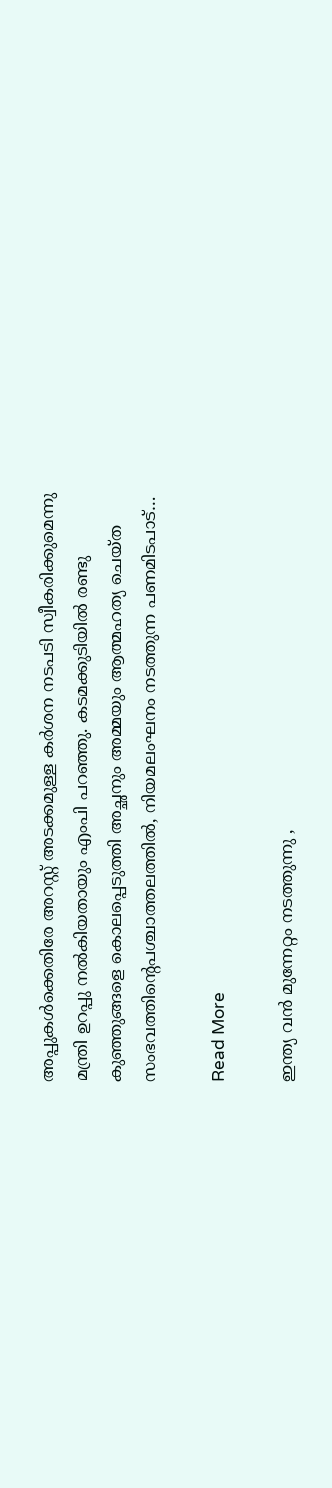അപ്പുകള്‍ക്കെതിരേ അറസ്റ്റ് അടക്കമുള്ള കര്‍ശന നടപടി സ്വീകരിക്കുമെന്നു മന്ത്രി ഉറപ്പു നല്‍കിയതായും എംപി പറഞ്ഞു. കടമക്കുടിയില്‍ രണ്ടു കുഞ്ഞുങ്ങളെ കൊലപ്പെടുത്തി അച്ഛനും അമ്മയും ആത്മഹത്യ ചെയ്ത സംഭവത്തിന്‍റെപശ്ചാത്തലത്തില്‍, നിയമലംഘനം നടത്തുന്ന പണമിടപാട്…

Read More

ഇന്ത്യ വൻ മുന്നേറ്റം നടത്തുന്നു ,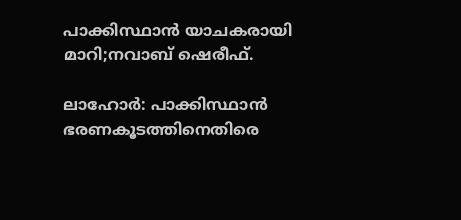പാക്കിസ്ഥാൻ യാചകരായി മാറി;നവാബ് ഷെരീഫ്.

ലാഹോര്‍: പാക്കിസ്ഥാൻ ഭരണകൂടത്തിനെതിരെ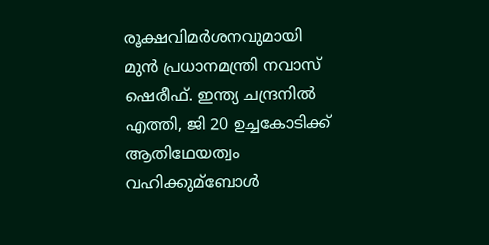രൂക്ഷവിമര്‍ശനവുമായി മുൻ പ്രധാനമന്ത്രി നവാസ് ഷെരീഫ്. ഇന്ത്യ ചന്ദ്രനില്‍ എത്തി, ജി 20 ഉച്ചകോടിക്ക് ആതിഥേയത്വം വഹിക്കുമ്ബോള്‍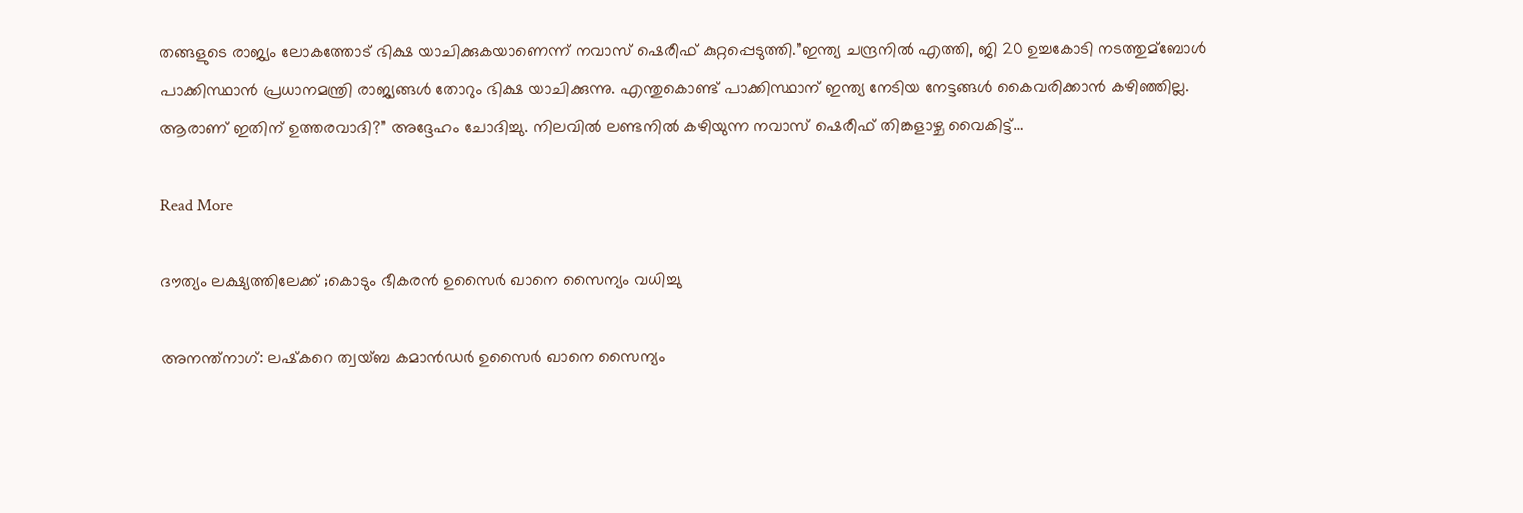തങ്ങളുടെ രാജ്യം ലോകത്തോട് ഭിക്ഷ യാചിക്കുകയാണെന്ന് നവാസ് ഷെരീഫ് കുറ്റപ്പെടുത്തി.”ഇന്ത്യ ചന്ദ്രനില്‍ എത്തി, ജി 20 ഉച്ചകോടി നടത്തുമ്ബോള്‍ പാക്കിസ്ഥാൻ പ്രധാനമന്ത്രി രാജ്യങ്ങള്‍ തോറും ഭിക്ഷ യാചിക്കുന്നു. എന്തുകൊണ്ട് പാക്കിസ്ഥാന് ഇന്ത്യ നേടിയ നേട്ടങ്ങള്‍ കൈവരിക്കാൻ കഴിഞ്ഞില്ല. ആരാണ് ഇതിന് ഉത്തരവാദി?” അദ്ദേഹം ചോദിച്ചു. നിലവില്‍ ലണ്ടനില്‍ കഴിയുന്ന നവാസ് ഷെരീഫ് തിങ്കളാഴ്ച വൈകിട്ട്…

Read More

ദൗത്യം ലക്ഷ്യത്തിലേക്ക് ;കൊടും ഭീകരൻ ഉസൈർ ഖാനെ സൈന്യം വധിച്ചു

അനന്ത്‌നാഗ്: ലഷ്‌കറെ ത്വയ്ബ കമാൻഡര്‍ ഉസൈര്‍ ഖാനെ സൈന്യം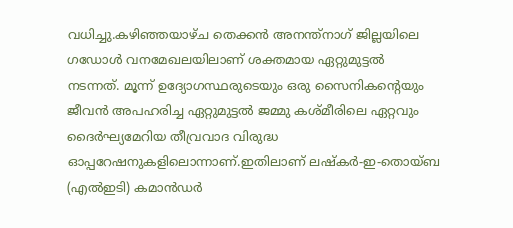വധിച്ചു.കഴിഞ്ഞയാഴ്ച തെക്കൻ അനന്ത്‌നാഗ് ജില്ലയിലെ ഗഡോൾ വനമേഖലയിലാണ് ശക്തമായ ഏറ്റുമുട്ടൽ നടന്നത്. മൂന്ന് ഉദ്യോഗസ്ഥരുടെയും ഒരു സൈനികന്റെയും ജീവൻ അപഹരിച്ച ഏറ്റുമുട്ടൽ ജമ്മു കശ്മീരിലെ ഏറ്റവും ദൈർഘ്യമേറിയ തീവ്രവാദ വിരുദ്ധ ഓപ്പറേഷനുകളിലൊന്നാണ്.ഇതിലാണ് ലഷ്‌കർ-ഇ-തൊയ്ബ (എൽഇടി) കമാൻഡർ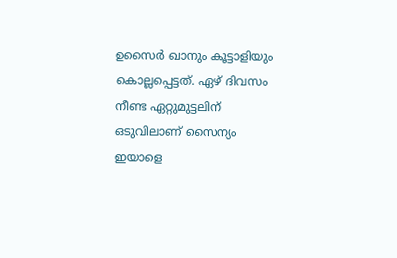ഉസൈർ ഖാനും കൂട്ടാളിയും കൊല്ലപ്പെട്ടത്. ഏഴ് ദിവസം നീണ്ട ഏറ്റുമുട്ടലിന് ഒടുവിലാണ് സൈന്യം ഇയാളെ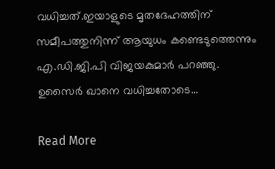വധിച്ചത്.ഇയാളുടെ മൃതദേഹത്തിന് സമീപത്തുനിന്ന് ആയുധം കണ്ടെടുത്തെന്നും എ.ഡി.ജി.പി വിജയകുമാര്‍ പറഞ്ഞു. ഉസൈര്‍ ഖാനെ വധിച്ചതോടെ…

Read More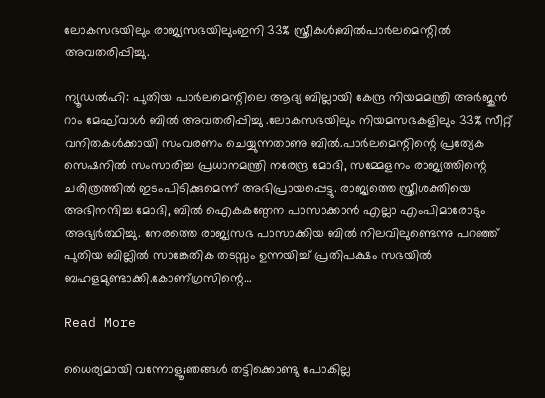ലോകസഭയിലും രാജ്യസഭയിലുംഇനി 33% സ്ത്രീകൾ;ബിൽപാർലമെന്റിൽ അവതരിപ്പിച്ചു.

ന്യൂഡൽഹി: പുതിയ പാർലമെന്റിലെ ആദ്യ ബില്ലായി കേന്ദ്ര നിയമമന്ത്രി അർജുൻ റാം മേഘ്‌വാൾ ബിൽ അവതരിപ്പിച്ചു .ലോകസഭയിലും നിയമസഭകളിലും 33% സീറ്റ് വനിതകൾക്കായി സംവരണം ചെയ്യുന്നതാണു ബിൽ‍‍.പാർലമെന്റിന്റെ പ്രത്യേക സെഷനിൽ സംസാരിച്ച പ്രധാനമന്ത്രി നരേന്ദ്ര മോദി, സമ്മേളനം രാജ്യത്തിന്റെ ചരിത്രത്തിൽ ഇടംപിടിക്കുമെന്ന് അഭിപ്രായപ്പെട്ടു. രാജ്യത്തെ സ്ത്രീശക്തിയെ അഭിനന്ദിച്ച മോദി, ബിൽ ഐകകണ്ഠേന പാസാക്കാൻ എല്ലാ എംപിമാരോടും അഭ്യർത്ഥിച്ചു. നേരത്തെ രാജ്യസഭ പാസാക്കിയ ബിൽ നിലവിലുണ്ടെന്നു പറഞ്ഞ് പുതിയ ബില്ലിൽ സാങ്കേതിക തടസ്സം ഉന്നയിച്ച് പ്രതിപക്ഷം സഭയിൽ ബഹളമുണ്ടാക്കി.കോണ്ഗ്രസിന്റെ…

Read More

ധൈര്യമായി വന്നോളൂ;ഞങ്ങൾ തട്ടിക്കൊണ്ടു പോകില്ല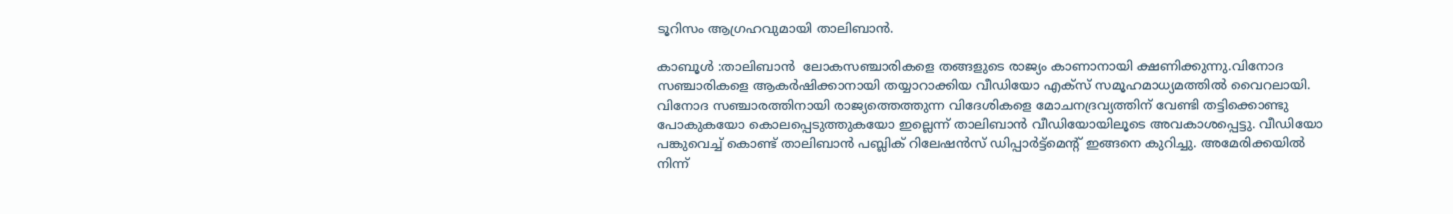ടൂറിസം ആഗ്രഹവുമായി താലിബാൻ.

കാബൂൾ :താലിബാന്‍  ലോകസഞ്ചാരികളെ തങ്ങളുടെ രാജ്യം കാണാനായി ക്ഷണിക്കുന്നു.വിനോദ സഞ്ചാരികളെ ആകര്‍ഷിക്കാനായി തയ്യാറാക്കിയ വീഡിയോ എക്‌സ് സമൂഹമാധ്യമത്തില്‍ വൈറലായി. വിനോദ സഞ്ചാരത്തിനായി രാജ്യത്തെത്തുന്ന വിദേശികളെ മോചനദ്രവ്യത്തിന് വേണ്ടി തട്ടിക്കൊണ്ടു പോകുകയോ കൊലപ്പെടുത്തുകയോ ഇല്ലെന്ന് താലിബാന്‍ വീഡിയോയിലൂടെ അവകാശപ്പെട്ടു. വീഡിയോ പങ്കുവെച്ച്‌ കൊണ്ട് താലിബാന്‍ പബ്ലിക് റിലേഷന്‍സ് ഡിപ്പാര്‍ട്ട്‌മെന്റ് ഇങ്ങനെ കുറിച്ചു. അമേരിക്കയില്‍ നിന്ന്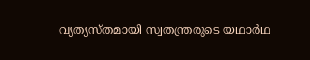വ്യത്യസ്തമായി സ്വതന്ത്രരുടെ യഥാര്‍ഥ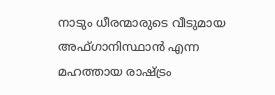നാടും ധീരന്മാരുടെ വീടുമായ അഫ്ഗാനിസ്ഥാന്‍ എന്ന മഹത്തായ രാഷ്ട്രം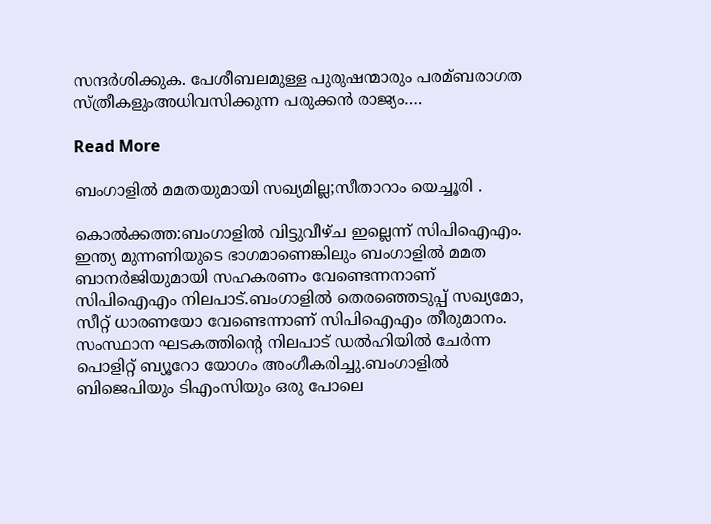സന്ദര്‍ശിക്കുക. പേശീബലമുള്ള പുരുഷന്മാരും പരമ്ബരാഗത സ്ത്രീകളുംഅധിവസിക്കുന്ന പരുക്കന്‍ രാജ്യം….

Read More

ബംഗാളിൽ മമതയുമായി സഖ്യമില്ല;സീതാറാം യെച്ചൂരി .

കൊൽക്കത്ത:ബംഗാളില്‍ വിട്ടുവീഴ്ച ഇല്ലെന്ന് സിപിഐഎം. ഇന്ത്യ മുന്നണിയുടെ ഭാഗമാണെങ്കിലും ബംഗാളില്‍ മമത ബാനര്‍ജിയുമായി സഹകരണം വേണ്ടെന്നനാണ് സിപിഐഎം നിലപാട്.ബംഗാളില്‍ തെരഞ്ഞെടുപ്പ് സഖ്യമോ, സീറ്റ് ധാരണയോ വേണ്ടെന്നാണ് സിപിഐഎം തീരുമാനം. സംസ്ഥാന ഘടകത്തിന്റെ നിലപാട് ഡല്‍ഹിയില്‍ ചേര്‍ന്ന പൊളിറ്റ് ബ്യൂറോ യോഗം അംഗീകരിച്ചു.ബംഗാളില്‍ ബിജെപിയും ടിഎംസിയും ഒരു പോലെ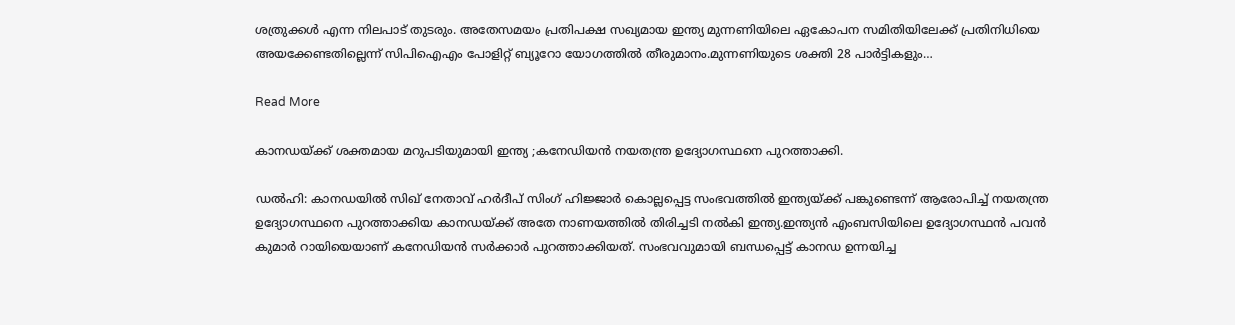ശത്രുക്കള്‍ എന്ന നിലപാട് തുടരും. അതേസമയം പ്രതിപക്ഷ സഖ്യമായ ഇന്ത്യ മുന്നണിയിലെ ഏകോപന സമിതിയിലേക്ക് പ്രതിനിധിയെ അയക്കേണ്ടതില്ലെന്ന് സിപിഐഎം പോളിറ്റ് ബ്യൂറോ യോഗത്തില്‍ തീരുമാനം.മുന്നണിയുടെ ശക്തി 28 പാര്‍ട്ടികളും…

Read More

കാനഡയ്ക്ക് ശക്തമായ മറുപടിയുമായി ഇന്ത്യ ;കനേഡിയൻ നയതന്ത്ര ഉദ്യോഗസ്ഥനെ പുറത്താക്കി.

ഡല്‍ഹി: കാനഡയില്‍ സിഖ് നേതാവ് ഹര്‍ദീപ് സിംഗ് ഹിജ്ജാര്‍ കൊല്ലപ്പെട്ട സംഭവത്തില്‍ ഇന്ത്യയ്ക്ക് പങ്കുണ്ടെന്ന് ആരോപിച്ച്‌ നയതന്ത്ര ഉദ്യോഗസ്ഥനെ പുറത്താക്കിയ കാനഡയ്ക്ക് അതേ നാണയത്തില്‍ തിരിച്ചടി നല്‍കി ഇന്ത്യ.ഇന്ത്യന്‍ എംബസിയിലെ ഉദ്യോഗസ്ഥന്‍ പവന്‍ കുമാര്‍ റായിയെയാണ് കനേഡിയന്‍ സര്‍ക്കാര്‍ പുറത്താക്കിയത്. സംഭവവുമായി ബന്ധപ്പെട്ട് കാനഡ ഉന്നയിച്ച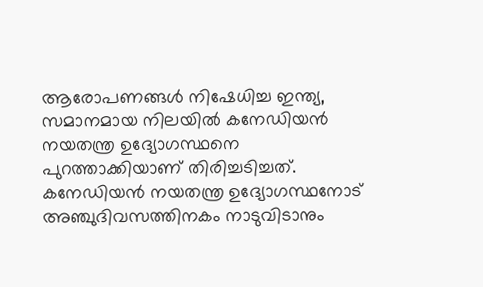ആരോപണങ്ങള്‍ നിഷേധിച്ച ഇന്ത്യ, സമാനമായ നിലയില്‍ കനേഡിയന്‍ നയതന്ത്ര ഉദ്യോഗസ്ഥനെ പുറത്താക്കിയാണ് തിരിച്ചടിച്ചത്. കനേഡിയന്‍ നയതന്ത്ര ഉദ്യോഗസ്ഥനോട് അഞ്ചുദിവസത്തിനകം നാടുവിടാനും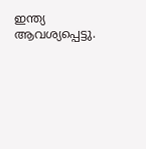ഇന്ത്യ ആവശ്യപ്പെട്ടു.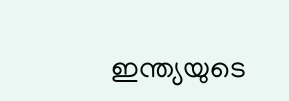ഇന്ത്യയുടെ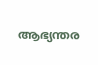ആഭ്യന്തര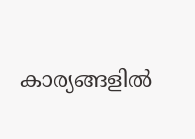കാര്യങ്ങളില്‍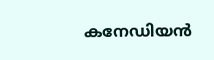കനേഡിയന്‍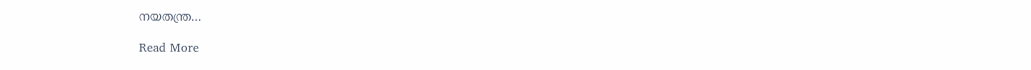നയതന്ത്ര…

Read More